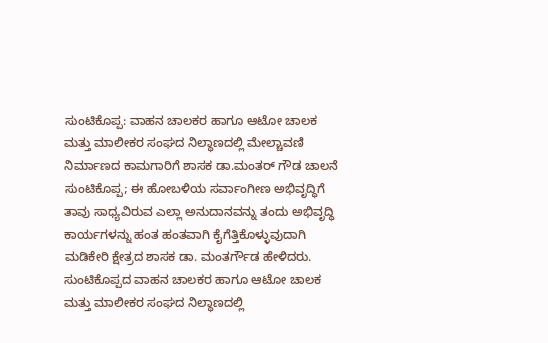ಸುಂಟಿಕೊಪ್ಪ: ವಾಹನ ಚಾಲಕರ ಹಾಗೂ ಆಟೋ ಚಾಲಕ ಮತ್ತು ಮಾಲೀಕರ ಸಂಘದ ನಿಲ್ಧಾಣದಲ್ಲಿ ಮೇಲ್ಚಾವಣಿ ನಿರ್ಮಾಣದ ಕಾಮಗಾರಿಗೆ ಶಾಸಕ ಡಾ.ಮಂತರ್ ಗೌಡ ಚಾಲನೆ
ಸುಂಟಿಕೊಪ್ಪ; ಈ ಹೋಬಳಿಯ ಸರ್ವಾಂಗೀಣ ಅಭಿವೃದ್ಧಿಗೆ ತಾವು ಸಾಧ್ಯವಿರುವ ಎಲ್ಲಾ ಅನುದಾನವನ್ನು ತಂದು ಅಭಿವೃದ್ಧಿ ಕಾರ್ಯಗಳನ್ನು ಹಂತ ಹಂತವಾಗಿ ಕೈಗೆತ್ತಿಕೊಳ್ಳುವುದಾಗಿ ಮಡಿಕೇರಿ ಕ್ಷೇತ್ರದ ಶಾಸಕ ಡಾ. ಮಂತರ್ಗೌಡ ಹೇಳಿದರು.
ಸುಂಟಿಕೊಪ್ಪದ ವಾಹನ ಚಾಲಕರ ಹಾಗೂ ಆಟೋ ಚಾಲಕ ಮತ್ತು ಮಾಲೀಕರ ಸಂಘದ ನಿಲ್ಧಾಣದಲ್ಲಿ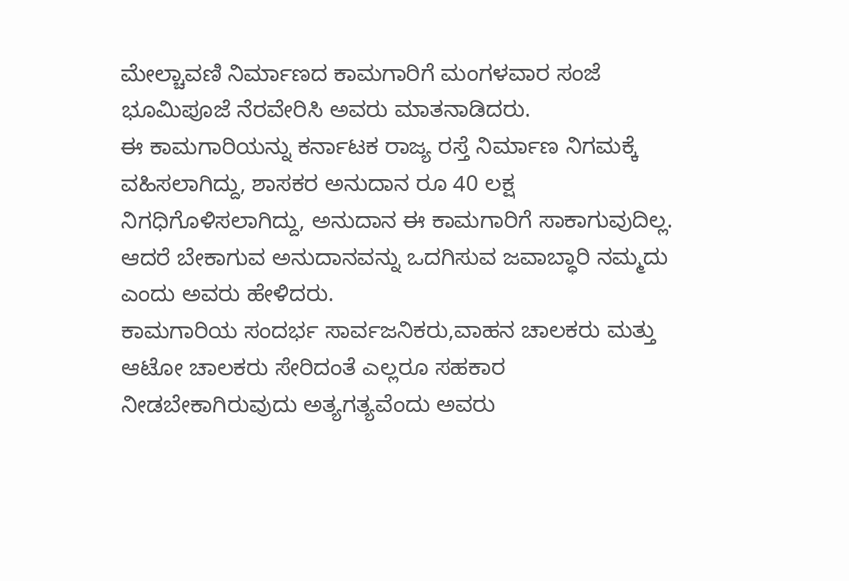ಮೇಲ್ಚಾವಣಿ ನಿರ್ಮಾಣದ ಕಾಮಗಾರಿಗೆ ಮಂಗಳವಾರ ಸಂಜೆ ಭೂಮಿಪೂಜೆ ನೆರವೇರಿಸಿ ಅವರು ಮಾತನಾಡಿದರು.
ಈ ಕಾಮಗಾರಿಯನ್ನು ಕರ್ನಾಟಕ ರಾಜ್ಯ ರಸ್ತೆ ನಿರ್ಮಾಣ ನಿಗಮಕ್ಕೆ ವಹಿಸಲಾಗಿದ್ದು, ಶಾಸಕರ ಅನುದಾನ ರೂ 40 ಲಕ್ಷ ನಿಗಧಿಗೊಳಿಸಲಾಗಿದ್ದು, ಅನುದಾನ ಈ ಕಾಮಗಾರಿಗೆ ಸಾಕಾಗುವುದಿಲ್ಲ. ಆದರೆ ಬೇಕಾಗುವ ಅನುದಾನವನ್ನು ಒದಗಿಸುವ ಜವಾಬ್ಧಾರಿ ನಮ್ಮದು ಎಂದು ಅವರು ಹೇಳಿದರು.
ಕಾಮಗಾರಿಯ ಸಂದರ್ಭ ಸಾರ್ವಜನಿಕರು,ವಾಹನ ಚಾಲಕರು ಮತ್ತು ಆಟೋ ಚಾಲಕರು ಸೇರಿದಂತೆ ಎಲ್ಲರೂ ಸಹಕಾರ ನೀಡಬೇಕಾಗಿರುವುದು ಅತ್ಯಗತ್ಯವೆಂದು ಅವರು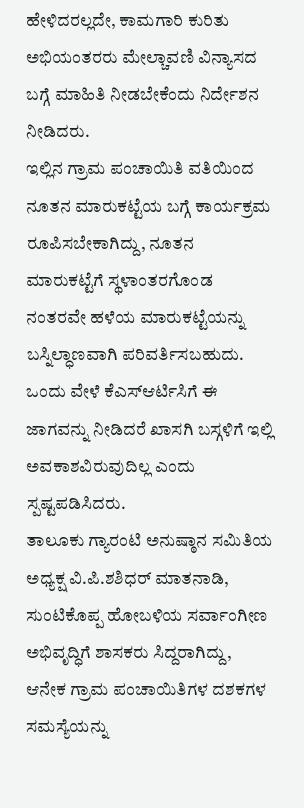ಹೇಳಿದರಲ್ಲದೇ, ಕಾಮಗಾರಿ ಕುರಿತು ಅಭಿಯಂತರರು ಮೇಲ್ಚಾವಣಿ ವಿನ್ಯಾಸದ ಬಗ್ಗೆ ಮಾಹಿತಿ ನೀಡಬೇಕೆಂದು ನಿರ್ದೇಶನ ನೀಡಿದರು.
ಇಲ್ಲಿನ ಗ್ರಾಮ ಪಂಚಾಯಿತಿ ವತಿಯಿಂದ ನೂತನ ಮಾರುಕಟ್ಟೆಯ ಬಗ್ಗೆ ಕಾರ್ಯಕ್ರಮ ರೂಪಿಸಬೇಕಾಗಿದ್ದು, ನೂತನ ಮಾರುಕಟ್ಟೆಗೆ ಸ್ಥಳಾಂತರಗೊಂಡ ನಂತರವೇ ಹಳೆಯ ಮಾರುಕಟ್ಟೆಯನ್ನು ಬಸ್ನಿಲ್ಧಾಣವಾಗಿ ಪರಿವರ್ತಿಸಬಹುದು. ಒಂದು ವೇಳೆ ಕೆಎಸ್ಆರ್ಟಿಸಿಗೆ ಈ ಜಾಗವನ್ನು ನೀಡಿದರೆ ಖಾಸಗಿ ಬಸ್ಗಳಿಗೆ ಇಲ್ಲಿ ಅವಕಾಶವಿರುವುದಿಲ್ಲ ಎಂದು ಸ್ಪಷ್ಟಪಡಿಸಿದರು.
ತಾಲೂಕು ಗ್ಯಾರಂಟಿ ಅನುಷ್ಠಾನ ಸಮಿತಿಯ ಅಧ್ಯಕ್ಷ ವಿ.ಪಿ.ಶಶಿಧರ್ ಮಾತನಾಡಿ, ಸುಂಟಿಕೊಪ್ಪ ಹೋಬಳಿಯ ಸರ್ವಾಂಗೀಣ ಅಭಿವೃದ್ಧಿಗೆ ಶಾಸಕರು ಸಿದ್ದರಾಗಿದ್ದು, ಆನೇಕ ಗ್ರಾಮ ಪಂಚಾಯಿತಿಗಳ ದಶಕಗಳ ಸಮಸ್ಯೆಯನ್ನು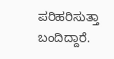ಪರಿಹರಿಸುತ್ತಾ ಬಂದಿದ್ದಾರೆ.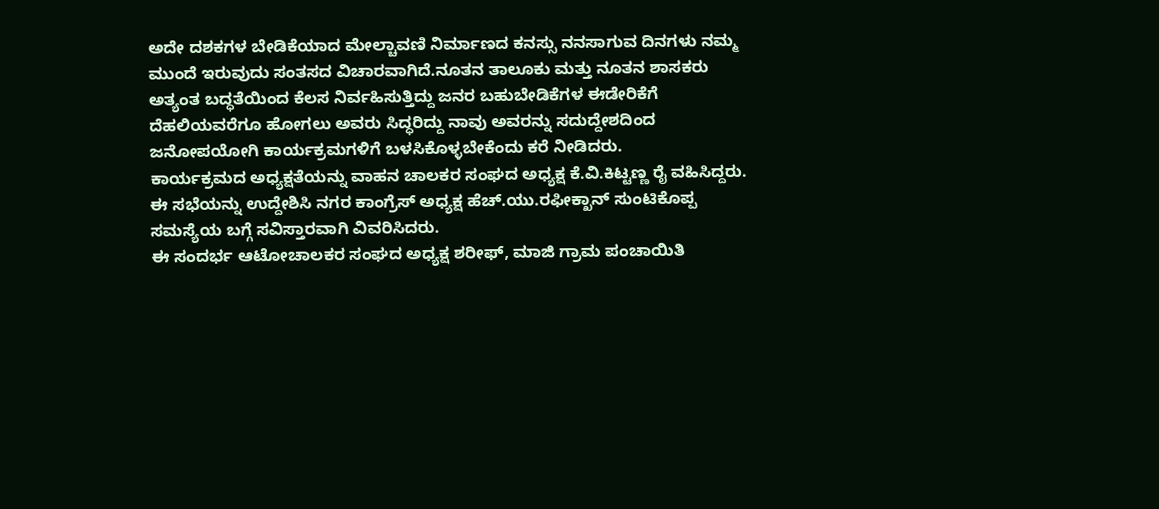ಅದೇ ದಶಕಗಳ ಬೇಡಿಕೆಯಾದ ಮೇಲ್ಚಾವಣಿ ನಿರ್ಮಾಣದ ಕನಸ್ಸು ನನಸಾಗುವ ದಿನಗಳು ನಮ್ಮ ಮುಂದೆ ಇರುವುದು ಸಂತಸದ ವಿಚಾರವಾಗಿದೆ.ನೂತನ ತಾಲೂಕು ಮತ್ತು ನೂತನ ಶಾಸಕರು ಅತ್ಯಂತ ಬದ್ಧತೆಯಿಂದ ಕೆಲಸ ನಿರ್ವಹಿಸುತ್ತಿದ್ದು ಜನರ ಬಹುಬೇಡಿಕೆಗಳ ಈಡೇರಿಕೆಗೆ ದೆಹಲಿಯವರೆಗೂ ಹೋಗಲು ಅವರು ಸಿದ್ಧರಿದ್ದು ನಾವು ಅವರನ್ನು ಸದುದ್ದೇಶದಿಂದ ಜನೋಪಯೋಗಿ ಕಾರ್ಯಕ್ರಮಗಳಿಗೆ ಬಳಸಿಕೊಳ್ಳಬೇಕೆಂದು ಕರೆ ನೀಡಿದರು.
ಕಾರ್ಯಕ್ರಮದ ಅಧ್ಯಕ್ಷತೆಯನ್ನು ವಾಹನ ಚಾಲಕರ ಸಂಘದ ಅಧ್ಯಕ್ಷ ಕೆ.ವಿ.ಕಿಟ್ಟಣ್ಣ ರೈ ವಹಿಸಿದ್ದರು. ಈ ಸಭೆಯನ್ನು ಉದ್ದೇಶಿಸಿ ನಗರ ಕಾಂಗ್ರೆಸ್ ಅಧ್ಯಕ್ಷ ಹೆಚ್.ಯು.ರಫೀಕ್ಖಾನ್ ಸುಂಟಿಕೊಪ್ಪ ಸಮಸ್ಯೆಯ ಬಗ್ಗೆ ಸವಿಸ್ತಾರವಾಗಿ ವಿವರಿಸಿದರು.
ಈ ಸಂದರ್ಭ ಆಟೋಚಾಲಕರ ಸಂಘದ ಅಧ್ಯಕ್ಷ ಶರೀಫ್, ಮಾಜಿ ಗ್ರಾಮ ಪಂಚಾಯಿತಿ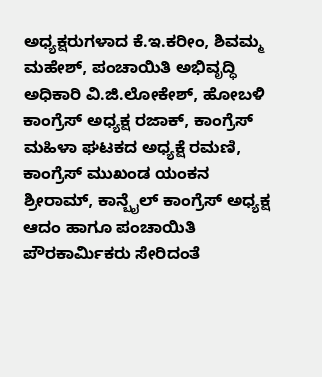ಅಧ್ಯಕ್ಷರುಗಳಾದ ಕೆ.ಇ.ಕರೀಂ, ಶಿವಮ್ಮ ಮಹೇಶ್, ಪಂಚಾಯಿತಿ ಅಭಿವೃದ್ಧಿ ಅಧಿಕಾರಿ ವಿ.ಜಿ.ಲೋಕೇಶ್, ಹೋಬಳಿ ಕಾಂಗ್ರೆಸ್ ಅಧ್ಯಕ್ಷ ರಜಾಕ್, ಕಾಂಗ್ರೆಸ್ ಮಹಿಳಾ ಘಟಕದ ಅಧ್ಯಕ್ಷೆ ರಮಣಿ, ಕಾಂಗ್ರೆಸ್ ಮುಖಂಡ ಯಂಕನ ಶ್ರೀರಾಮ್, ಕಾನ್ಬೈಲ್ ಕಾಂಗ್ರೆಸ್ ಅಧ್ಯಕ್ಷ ಆದಂ ಹಾಗೂ ಪಂಚಾಯಿತಿ ಪೌರಕಾರ್ಮಿಕರು ಸೇರಿದಂತೆ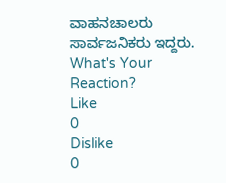ವಾಹನಚಾಲರು ಸಾರ್ವಜನಿಕರು ಇದ್ದರು.
What's Your Reaction?
Like
0
Dislike
0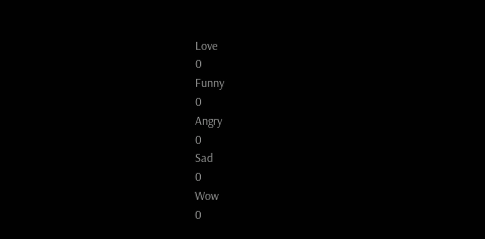Love
0
Funny
0
Angry
0
Sad
0
Wow
0